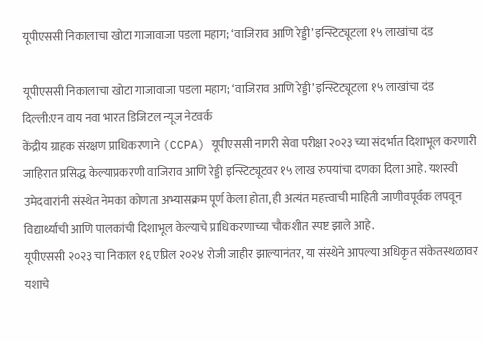यूपीएससी निकालाचा खोटा गाजावाजा पडला महाग; ‘वाजिराव आणि रेड्डी’ इन्स्टिट्यूटला १५ लाखांचा दंड

यूपीएससी निकालाचा खोटा गाजावाजा पडला महाग; ‘वाजिराव आणि रेड्डी’ इन्स्टिट्यूटला १५ लाखांचा दंड
दिल्ली:एन वाय नवा भारत डिजिटल न्यूज नेटवर्क
केंद्रीय ग्राहक संरक्षण प्राधिकरणाने (CCPA) यूपीएससी नागरी सेवा परीक्षा २०२३ च्या संदर्भात दिशाभूल करणारी जाहिरात प्रसिद्ध केल्याप्रकरणी वाजिराव आणि रेड्डी इन्स्टिट्यूटवर १५ लाख रुपयांचा दणका दिला आहे. यशस्वी उमेदवारांनी संस्थेत नेमका कोणता अभ्यासक्रम पूर्ण केला होता, ही अत्यंत महत्त्वाची माहिती जाणीवपूर्वक लपवून विद्यार्थ्यांची आणि पालकांची दिशाभूल केल्याचे प्राधिकरणाच्या चौकशीत स्पष्ट झाले आहे.
यूपीएससी २०२३ चा निकाल १६ एप्रिल २०२४ रोजी जाहीर झाल्यानंतर, या संस्थेने आपल्या अधिकृत संकेतस्थळावर यशाचे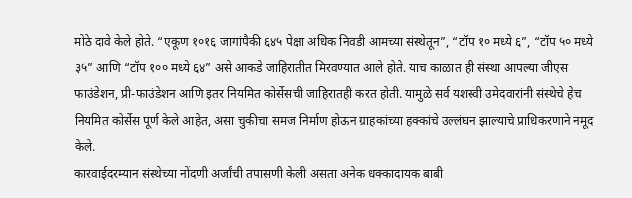मोठे दावे केले होते. “एकूण १०१६ जागांपैकी ६४५ पेक्षा अधिक निवडी आमच्या संस्थेतून”, “टॉप १० मध्ये ६”, “टॉप ५० मध्ये ३५” आणि “टॉप १०० मध्ये ६४” असे आकडे जाहिरातीत मिरवण्यात आले होते. याच काळात ही संस्था आपल्या जीएस फाउंडेशन, प्री-फाउंडेशन आणि इतर नियमित कोर्सेसची जाहिरातही करत होती. यामुळे सर्व यशस्वी उमेदवारांनी संस्थेचे हेच नियमित कोर्सेस पूर्ण केले आहेत, असा चुकीचा समज निर्माण होऊन ग्राहकांच्या हक्कांचे उल्लंघन झाल्याचे प्राधिकरणाने नमूद केले.
कारवाईदरम्यान संस्थेच्या नोंदणी अर्जांची तपासणी केली असता अनेक धक्कादायक बाबी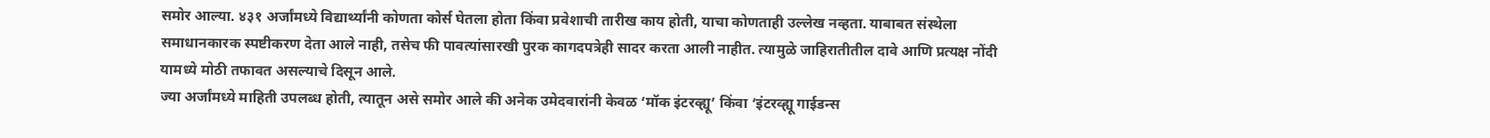समोर आल्या. ४३१ अर्जांमध्ये विद्यार्थ्यांनी कोणता कोर्स घेतला होता किंवा प्रवेशाची तारीख काय होती, याचा कोणताही उल्लेख नव्हता. याबाबत संस्थेला समाधानकारक स्पष्टीकरण देता आले नाही, तसेच फी पावत्यांसारखी पुरक कागदपत्रेही सादर करता आली नाहीत. त्यामुळे जाहिरातीतील दावे आणि प्रत्यक्ष नोंदी यामध्ये मोठी तफावत असल्याचे दिसून आले.
ज्या अर्जांमध्ये माहिती उपलब्ध होती, त्यातून असे समोर आले की अनेक उमेदवारांनी केवळ ‘मॉक इंटरव्ह्यू’ किंवा ‘इंटरव्ह्यू गाईडन्स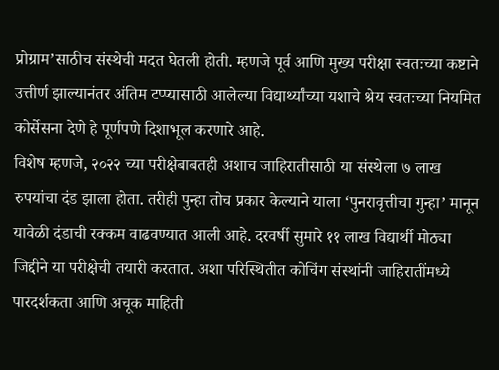प्रोग्राम’साठीच संस्थेची मदत घेतली होती. म्हणजे पूर्व आणि मुख्य परीक्षा स्वतःच्या कष्टाने उत्तीर्ण झाल्यानंतर अंतिम टप्प्यासाठी आलेल्या विद्यार्थ्यांच्या यशाचे श्रेय स्वतःच्या नियमित कोर्सेसना देणे हे पूर्णपणे दिशाभूल करणारे आहे.
विशेष म्हणजे, २०२२ च्या परीक्षेबाबतही अशाच जाहिरातीसाठी या संस्थेला ७ लाख रुपयांचा दंड झाला होता. तरीही पुन्हा तोच प्रकार केल्याने याला ‘पुनरावृत्तीचा गुन्हा’ मानून यावेळी दंडाची रक्कम वाढवण्यात आली आहे. दरवर्षी सुमारे ११ लाख विद्यार्थी मोठ्या जिद्दीने या परीक्षेची तयारी करतात. अशा परिस्थितीत कोचिंग संस्थांनी जाहिरातींमध्ये पारदर्शकता आणि अचूक माहिती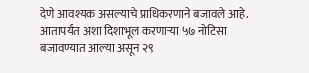देणे आवश्यक असल्याचे प्राधिकरणाने बजावले आहे. आतापर्यंत अशा दिशाभूल करणाऱ्या ५७ नोटिसा बजावण्यात आल्या असून २९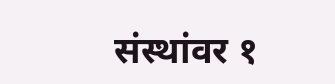संस्थांवर १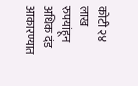कोटी २४ लाख रुपयांहून अधिक दंड आकारण्यात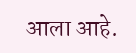आला आहे.